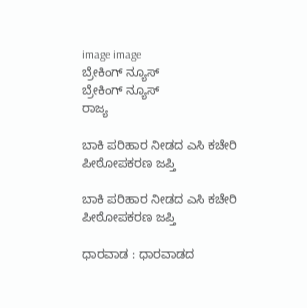image image
ಬ್ರೇಕಿಂಗ್ ನ್ಯೂಸ್
ಬ್ರೇಕಿಂಗ್ ನ್ಯೂಸ್
ರಾಜ್ಯ

ಬಾಕಿ ಪರಿಹಾರ ನೀಡದ ಎಸಿ ಕಚೇರಿ ಪೀಠೋಪಕರಣ ಜಪ್ತಿ

ಬಾಕಿ ಪರಿಹಾರ ನೀಡದ ಎಸಿ ಕಚೇರಿ ಪೀಠೋಪಕರಣ ಜಪ್ತಿ

ಧಾರವಾಡ : ಧಾರವಾಡದ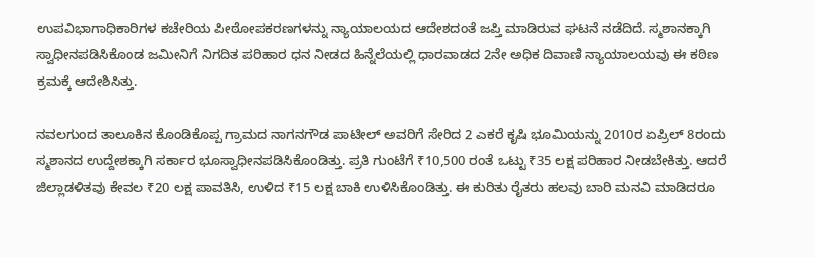ಉಪವಿಭಾಗಾಧಿಕಾರಿಗಳ ಕಚೇರಿಯ ಪೀಠೋಪಕರಣಗಳನ್ನು ನ್ಯಾಯಾಲಯದ ಆದೇಶದಂತೆ ಜಪ್ತಿ ಮಾಡಿರುವ ಘಟನೆ ನಡೆದಿದೆ. ಸ್ಮಶಾನಕ್ಕಾಗಿ ಸ್ವಾಧೀನಪಡಿಸಿಕೊಂಡ ಜಮೀನಿಗೆ ನಿಗದಿತ ಪರಿಹಾರ ಧನ ನೀಡದ ಹಿನ್ನೆಲೆಯಲ್ಲಿ ಧಾರವಾಡದ 2ನೇ ಅಧಿಕ ದಿವಾಣಿ ನ್ಯಾಯಾಲಯವು ಈ ಕಠಿಣ ಕ್ರಮಕ್ಕೆ ಆದೇಶಿಸಿತ್ತು.

ನವಲಗುಂದ ತಾಲೂಕಿನ ಕೊಂಡಿಕೊಪ್ಪ ಗ್ರಾಮದ ನಾಗನಗೌಡ ಪಾಟೀಲ್ ಅವರಿಗೆ ಸೇರಿದ 2 ಎಕರೆ ಕೃಷಿ ಭೂಮಿಯನ್ನು 2010ರ ಏಪ್ರಿಲ್ 8ರಂದು ಸ್ಮಶಾನದ ಉದ್ದೇಶಕ್ಕಾಗಿ ಸರ್ಕಾರ ಭೂಸ್ವಾಧೀನಪಡಿಸಿಕೊಂಡಿತ್ತು. ಪ್ರತಿ ಗುಂಟೆಗೆ ₹10,500 ರಂತೆ ಒಟ್ಟು ₹35 ಲಕ್ಷ ಪರಿಹಾರ ನೀಡಬೇಕಿತ್ತು. ಆದರೆ ಜಿಲ್ಲಾಡಳಿತವು ಕೇವಲ ₹20 ಲಕ್ಷ ಪಾವತಿಸಿ, ಉಳಿದ ₹15 ಲಕ್ಷ ಬಾಕಿ ಉಳಿಸಿಕೊಂಡಿತ್ತು. ಈ ಕುರಿತು ರೈತರು ಹಲವು ಬಾರಿ ಮನವಿ ಮಾಡಿದರೂ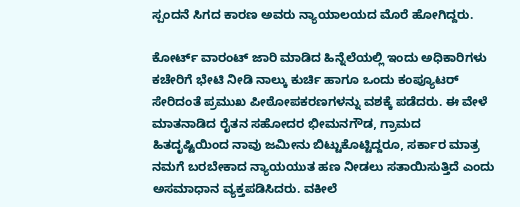ಸ್ಪಂದನೆ ಸಿಗದ ಕಾರಣ ಅವರು ನ್ಯಾಯಾಲಯದ ಮೊರೆ ಹೋಗಿದ್ದರು.

ಕೋರ್ಟ್ ವಾರಂಟ್ ಜಾರಿ ಮಾಡಿದ ಹಿನ್ನೆಲೆಯಲ್ಲಿ ಇಂದು ಅಧಿಕಾರಿಗಳು ಕಚೇರಿಗೆ ಭೇಟಿ ನೀಡಿ ನಾಲ್ಕು ಕುರ್ಚಿ ಹಾಗೂ ಒಂದು ಕಂಪ್ಯೂಟರ್ ಸೇರಿದಂತೆ ಪ್ರಮುಖ ಪೀಠೋಪಕರಣಗಳನ್ನು ವಶಕ್ಕೆ ಪಡೆದರು. ಈ ವೇಳೆ ಮಾತನಾಡಿದ ರೈತನ ಸಹೋದರ ಭೀಮನಗೌಡ, ಗ್ರಾಮದ ಹಿತದೃಷ್ಟಿಯಿಂದ ನಾವು ಜಮೀನು ಬಿಟ್ಟುಕೊಟ್ಟಿದ್ದರೂ, ಸರ್ಕಾರ ಮಾತ್ರ ನಮಗೆ ಬರಬೇಕಾದ ನ್ಯಾಯಯುತ ಹಣ ನೀಡಲು ಸತಾಯಿಸುತ್ತಿದೆ ಎಂದು ಅಸಮಾಧಾನ ವ್ಯಕ್ತಪಡಿಸಿದರು. ವಕೀಲೆ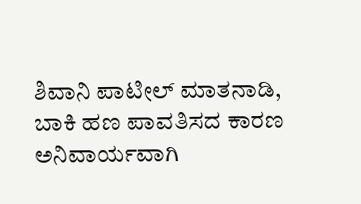ಶಿವಾನಿ ಪಾಟೀಲ್ ಮಾತನಾಡಿ, ಬಾಕಿ ಹಣ ಪಾವತಿಸದ ಕಾರಣ ಅನಿವಾರ್ಯವಾಗಿ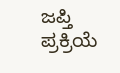ಜಪ್ತಿ ಪ್ರಕ್ರಿಯೆ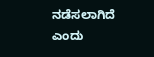ನಡೆಸಲಾಗಿದೆ ಎಂದು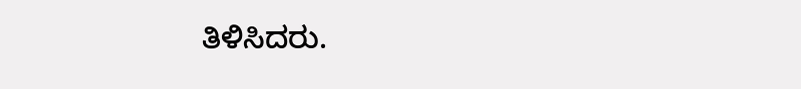ತಿಳಿಸಿದರು.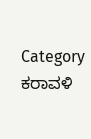Category
ಕರಾವಳಿ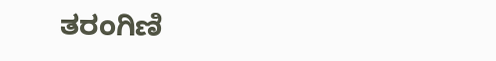ತರಂಗಿಣಿ